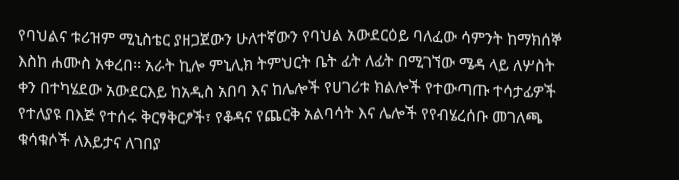የባህልና ቱሪዝም ሚኒስቴር ያዘጋጀውን ሁለተኛውን የባህል አውደርዕይ ባለፈው ሳምንት ከማክሰኞ እስከ ሐሙስ አቀረበ፡፡ አራት ኪሎ ምኒሊክ ትምህርት ቤት ፊት ለፊት በሚገኘው ሜዳ ላይ ለሦስት ቀን በተካሄደው አውደርእይ ከአዲስ አበባ እና ከሌሎች የሀገሪቱ ክልሎች የተውጣጡ ተሳታፊዎች የተለያዩ በእጅ የተሰሩ ቅርፃቅርፆች፣ የቆዳና የጨርቅ አልባሳት እና ሌሎች የየብሄረሰቡ መገለጫ ቁሳቁሶች ለእይታና ለገበያ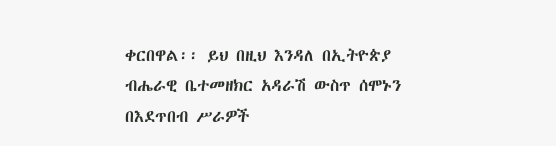ቀርበዋል፡፡ ይህ በዚህ እንዳለ በኢትዮጵያ ብሔራዊ ቤተመዘክር አዳራሽ ውስጥ ሰሞኑን በእደጥበብ ሥራዎች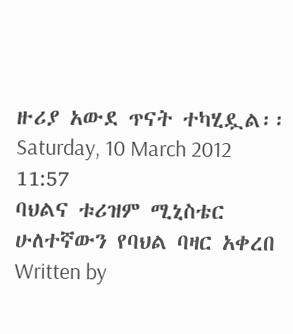ዙሪያ አውደ ጥናት ተካሂዷል፡፡
Saturday, 10 March 2012 11:57
ባህልና ቱሪዝም ሚኒስቴር ሁለተኛውን የባህል ባዛር አቀረበ
Written by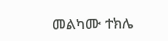መልካሙ ተክሌ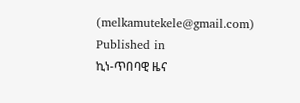(melkamutekele@gmail.com)
Published in
ኪነ-ጥበባዊ ዜና